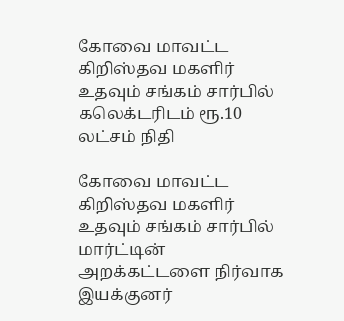கோவை மாவட்ட கிறிஸ்தவ மகளிர் உதவும் சங்கம் சார்பில் கலெக்டரிடம் ரூ.10 லட்சம் நிதி

கோவை மாவட்ட கிறிஸ்தவ மகளிர் உதவும் சங்கம் சார்பில் மார்ட்டின் அறக்கட்டளை நிர்வாக இயக்குனர்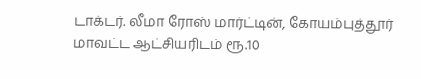டாக்டர். லீமா ரோஸ் மார்ட்டின், கோயம்புத்தூர் மாவட்ட ஆட்சியரிடம் ரூ.10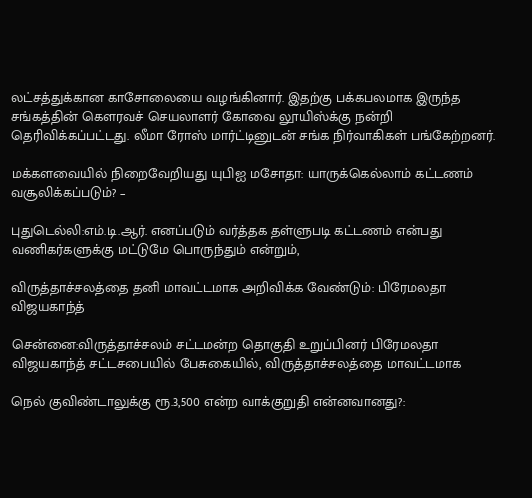லட்சத்துக்கான காசோலையை வழங்கினார். இதற்கு பக்கபலமாக இருந்த சங்கத்தின் கௌரவச் செயலாளர் கோவை லூயிஸ்க்கு நன்றி தெரிவிக்கப்பட்டது. லீமா ரோஸ் மார்ட்டினுடன் சங்க நிர்வாகிகள் பங்கேற்றனர்.

மக்களவையில் நிறைவேறியது யுபிஐ மசோதா: யாருக்கெல்லாம் கட்டணம் வசூலிக்கப்படும்? –

புதுடெல்லி:எம்.டி.ஆர். எனப்படும் வர்த்தக தள்ளுபடி கட்டணம் என்பது வணிகர்களுக்கு மட்டுமே பொருந்தும் என்றும்,

விருத்தாச்சலத்தை தனி மாவட்டமாக அறிவிக்க வேண்டும்: பிரேமலதா விஜயகாந்த்

சென்னை:விருத்தாச்சலம் சட்டமன்ற தொகுதி உறுப்பினர் பிரேமலதா விஜயகாந்த் சட்டசபையில் பேசுகையில், விருத்தாச்சலத்தை மாவட்டமாக

நெல் குவிண்டாலுக்கு ரூ.3,500 என்ற வாக்குறுதி என்னவானது?: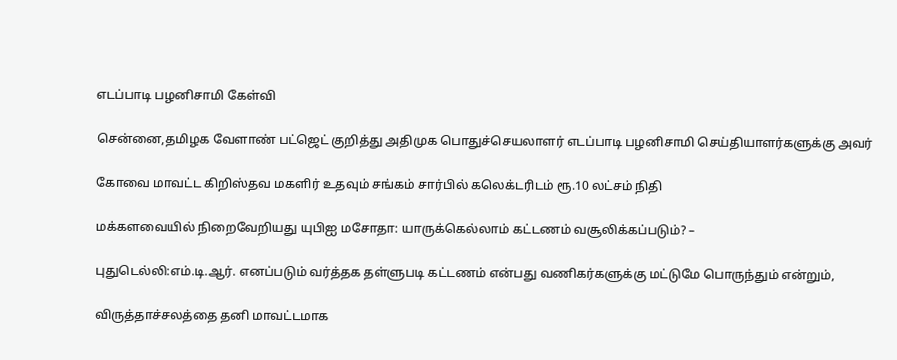எடப்பாடி பழனிசாமி கேள்வி

சென்னை,தமிழக வேளாண் பட்ஜெட் குறித்து அதிமுக பொதுச்செயலாளர் எடப்பாடி பழனிசாமி செய்தியாளர்களுக்கு அவர்

கோவை மாவட்ட கிறிஸ்தவ மகளிர் உதவும் சங்கம் சார்பில் கலெக்டரிடம் ரூ.10 லட்சம் நிதி

மக்களவையில் நிறைவேறியது யுபிஐ மசோதா: யாருக்கெல்லாம் கட்டணம் வசூலிக்கப்படும்? –

புதுடெல்லி:எம்.டி.ஆர். எனப்படும் வர்த்தக தள்ளுபடி கட்டணம் என்பது வணிகர்களுக்கு மட்டுமே பொருந்தும் என்றும்,

விருத்தாச்சலத்தை தனி மாவட்டமாக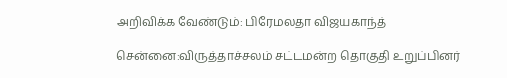அறிவிக்க வேண்டும்: பிரேமலதா விஜயகாந்த்

சென்னை:விருத்தாச்சலம் சட்டமன்ற தொகுதி உறுப்பினர்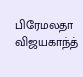பிரேமலதா விஜயகாந்த்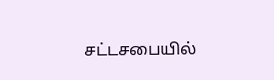சட்டசபையில்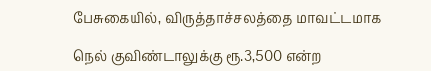பேசுகையில், விருத்தாச்சலத்தை மாவட்டமாக

நெல் குவிண்டாலுக்கு ரூ.3,500 என்ற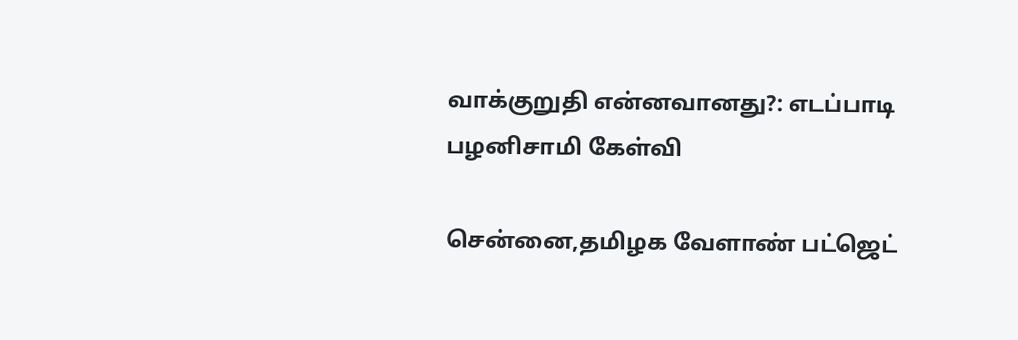வாக்குறுதி என்னவானது?: எடப்பாடி பழனிசாமி கேள்வி

சென்னை,தமிழக வேளாண் பட்ஜெட்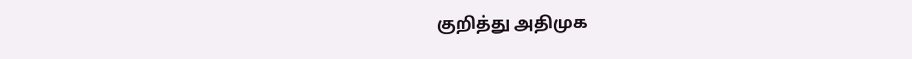குறித்து அதிமுக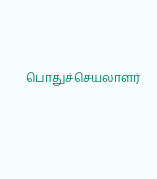பொதுச்செயலாளர்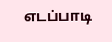எடப்பாடி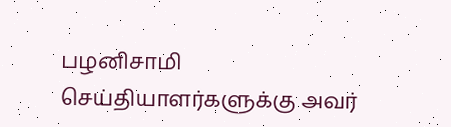பழனிசாமி செய்தியாளர்களுக்கு அவர்